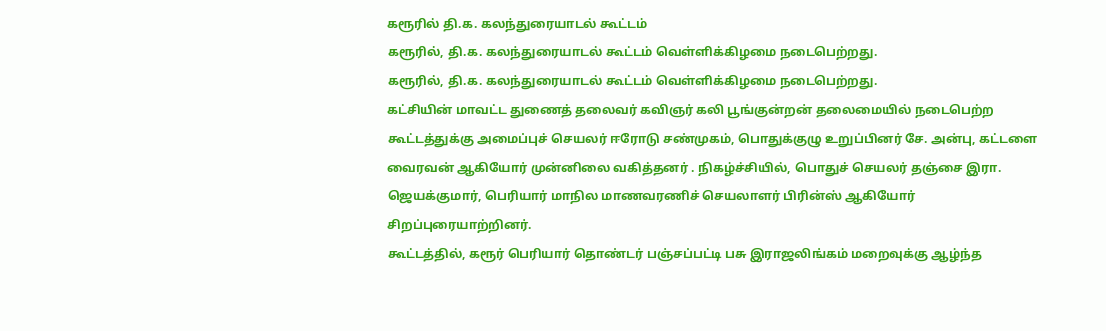கரூரில் தி.க. கலந்துரையாடல் கூட்டம்
கரூரில், தி.க. கலந்துரையாடல் கூட்டம் வெள்ளிக்கிழமை நடைபெற்றது.
கரூரில், தி.க. கலந்துரையாடல் கூட்டம் வெள்ளிக்கிழமை நடைபெற்றது.
கட்சியின் மாவட்ட துணைத் தலைவர் கவிஞர் கலி பூங்குன்றன் தலைமையில் நடைபெற்ற கூட்டத்துக்கு அமைப்புச் செயலர் ஈரோடு சண்முகம், பொதுக்குழு உறுப்பினர் சே. அன்பு, கட்டளை வைரவன் ஆகியோர் முன்னிலை வகித்தனர் . நிகழ்ச்சியில், பொதுச் செயலர் தஞ்சை இரா. ஜெயக்குமார், பெரியார் மாநில மாணவரணிச் செயலாளர் பிரின்ஸ் ஆகியோர் சிறப்புரையாற்றினர்.
கூட்டத்தில், கரூர் பெரியார் தொண்டர் பஞ்சப்பட்டி பசு இராஜலிங்கம் மறைவுக்கு ஆழ்ந்த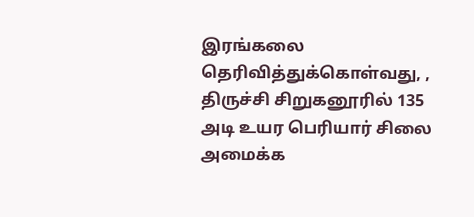இரங்கலை தெரிவித்துக்கொள்வது, , திருச்சி சிறுகனூரில் 135 அடி உயர பெரியார் சிலை அமைக்க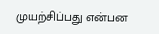முயற்சிப்பது என்பன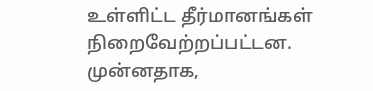உள்ளிட்ட தீர்மானங்கள் நிறைவேற்றப்பட்டன.
முன்னதாக,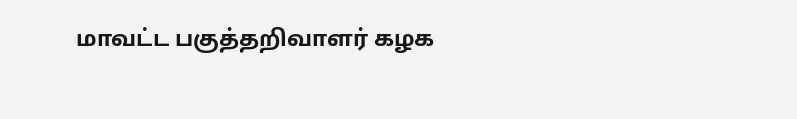மாவட்ட பகுத்தறிவாளர் கழக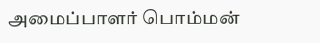அமைப்பாளர் பொம்மன்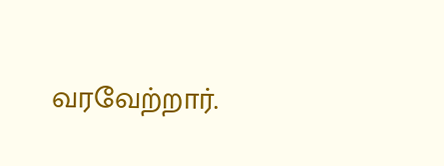வரவேற்றார்.